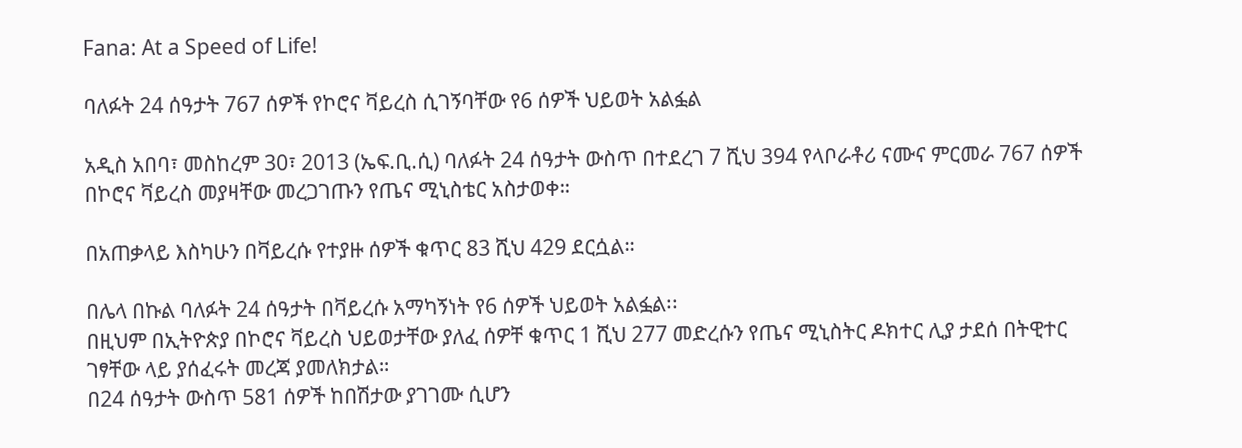Fana: At a Speed of Life!

ባለፉት 24 ሰዓታት 767 ሰዎች የኮሮና ቫይረስ ሲገኝባቸው የ6 ሰዎች ህይወት አልፏል

አዲስ አበባ፣ መስከረም 30፣ 2013 (ኤፍ.ቢ.ሲ) ባለፉት 24 ሰዓታት ውስጥ በተደረገ 7 ሺህ 394 የላቦራቶሪ ናሙና ምርመራ 767 ሰዎች በኮሮና ቫይረስ መያዛቸው መረጋገጡን የጤና ሚኒስቴር አስታወቀ።

በአጠቃላይ እስካሁን በቫይረሱ የተያዙ ሰዎች ቁጥር 83 ሺህ 429 ደርሷል።

በሌላ በኩል ባለፉት 24 ሰዓታት በቫይረሱ አማካኝነት የ6 ሰዎች ህይወት አልፏል፡፡
በዚህም በኢትዮጵያ በኮሮና ቫይረስ ህይወታቸው ያለፈ ሰዎቸ ቁጥር 1 ሺህ 277 መድረሱን የጤና ሚኒስትር ዶክተር ሊያ ታደሰ በትዊተር ገፃቸው ላይ ያሰፈሩት መረጃ ያመለክታል።
በ24 ሰዓታት ውስጥ 581 ሰዎች ከበሽታው ያገገሙ ሲሆን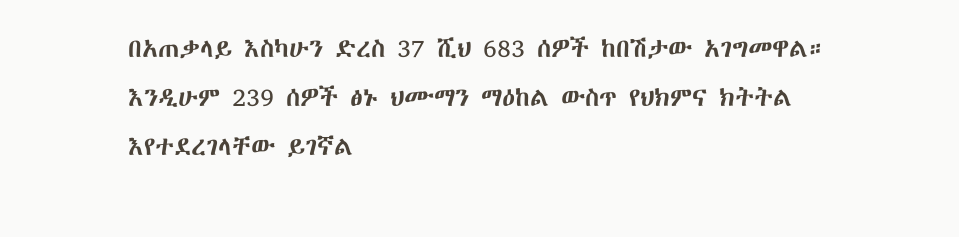በአጠቃላይ እስካሁን ድረስ 37 ሺህ 683 ሰዎች ከበሽታው አገግመዋል።
እንዲሁም 239 ሰዎች ፅኑ ህሙማን ማዕከል ውስጥ የህክምና ክትትል እየተደረገላቸው ይገኛል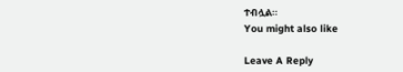ተብሏል።
You might also like

Leave A Reply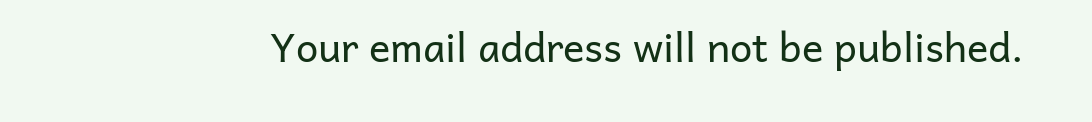Your email address will not be published.